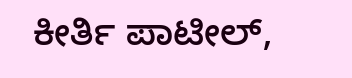ಕೀರ್ತಿ ಪಾಟೀಲ್,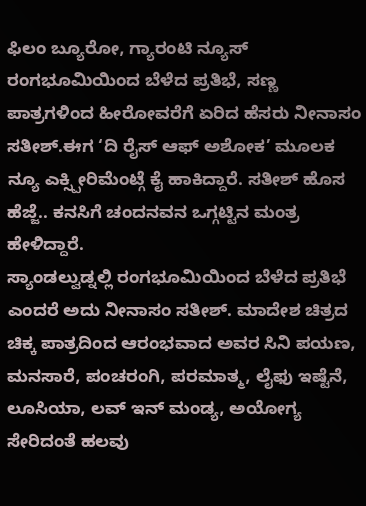ಫಿಲಂ ಬ್ಯೂರೋ, ಗ್ಯಾರಂಟಿ ನ್ಯೂಸ್
ರಂಗಭೂಮಿಯಿಂದ ಬೆಳೆದ ಪ್ರತಿಭೆ, ಸಣ್ಣ ಪಾತ್ರಗಳಿಂದ ಹೀರೋವರೆಗೆ ಏರಿದ ಹೆಸರು ನೀನಾಸಂ ಸತೀಶ್.ಈಗ ‘ದಿ ರೈಸ್ ಆಫ್ ಅಶೋಕ’ ಮೂಲಕ ನ್ಯೂ ಎಕ್ಸ್ಪೀರಿಮೆಂಟ್ಗೆ ಕೈ ಹಾಕಿದ್ದಾರೆ. ಸತೀಶ್ ಹೊಸ ಹೆಜ್ಜೆ.. ಕನಸಿಗೆ ಚಂದನವನ ಒಗ್ಗಟ್ಟಿನ ಮಂತ್ರ ಹೇಳಿದ್ದಾರೆ.
ಸ್ಯಾಂಡಲ್ವುಡ್ನಲ್ಲಿ ರಂಗಭೂಮಿಯಿಂದ ಬೆಳೆದ ಪ್ರತಿಭೆ ಎಂದರೆ ಅದು ನೀನಾಸಂ ಸತೀಶ್. ಮಾದೇಶ ಚಿತ್ರದ ಚಿಕ್ಕ ಪಾತ್ರದಿಂದ ಆರಂಭವಾದ ಅವರ ಸಿನಿ ಪಯಣ, ಮನಸಾರೆ, ಪಂಚರಂಗಿ, ಪರಮಾತ್ಮ, ಲೈಫು ಇಷ್ಟೆನೆ, ಲೂಸಿಯಾ, ಲವ್ ಇನ್ ಮಂಡ್ಯ, ಅಯೋಗ್ಯ ಸೇರಿದಂತೆ ಹಲವು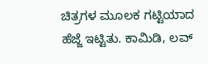ಚಿತ್ರಗಳ ಮೂಲಕ ಗಟ್ಟಿಯಾದ ಹೆಜ್ಜೆ ಇಟ್ಟಿತು. ಕಾಮಿಡಿ, ಲವ್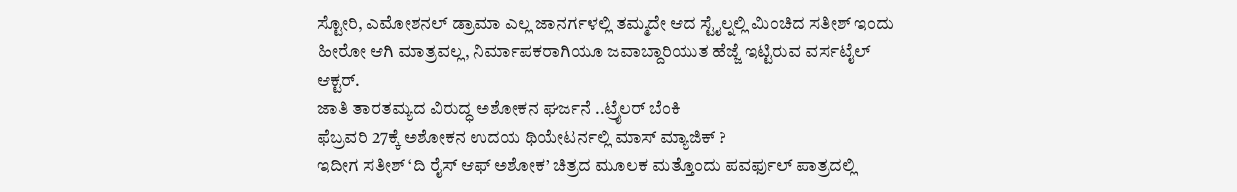ಸ್ಟೋರಿ, ಎಮೋಶನಲ್ ಡ್ರಾಮಾ ಎಲ್ಲ ಜಾನರ್ಗಳಲ್ಲಿ ತಮ್ಮದೇ ಆದ ಸ್ಟೈಲ್ನಲ್ಲಿ ಮಿಂಚಿದ ಸತೀಶ್ ಇಂದು ಹೀರೋ ಆಗಿ ಮಾತ್ರವಲ್ಲ, ನಿರ್ಮಾಪಕರಾಗಿಯೂ ಜವಾಬ್ದಾರಿಯುತ ಹೆಜ್ಜೆ ಇಟ್ಟಿರುವ ವರ್ಸಟೈಲ್ ಆಕ್ಟರ್.
ಜಾತಿ ತಾರತಮ್ಯದ ವಿರುದ್ಧ ಅಶೋಕನ ಘರ್ಜನೆ ..ಟ್ರೈಲರ್ ಬೆಂಕಿ
ಫೆಬ್ರವರಿ 27ಕ್ಕೆ ಅಶೋಕನ ಉದಯ ಥಿಯೇಟರ್ನಲ್ಲಿ ಮಾಸ್ ಮ್ಯಾಜಿಕ್ ?
ಇದೀಗ ಸತೀಶ್ ‘ದಿ ರೈಸ್ ಆಫ್ ಅಶೋಕ’ ಚಿತ್ರದ ಮೂಲಕ ಮತ್ತೊಂದು ಪವರ್ಫುಲ್ ಪಾತ್ರದಲ್ಲಿ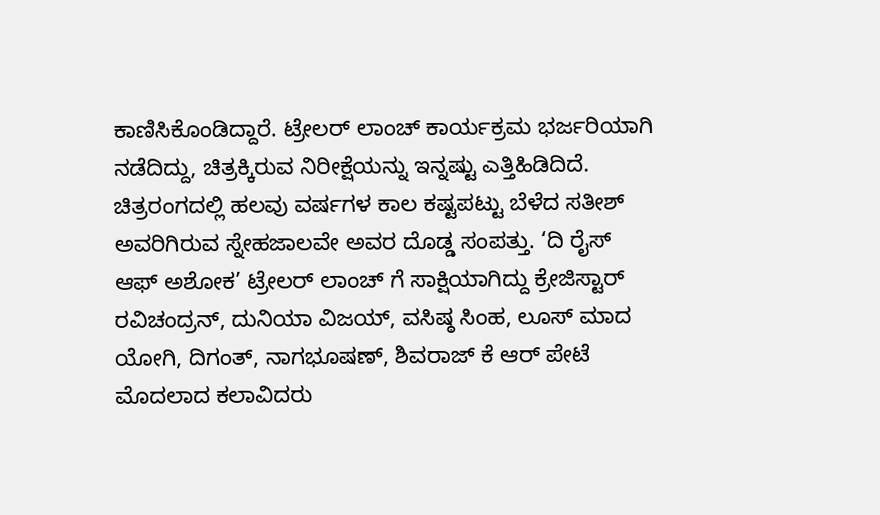ಕಾಣಿಸಿಕೊಂಡಿದ್ದಾರೆ. ಟ್ರೇಲರ್ ಲಾಂಚ್ ಕಾರ್ಯಕ್ರಮ ಭರ್ಜರಿಯಾಗಿ ನಡೆದಿದ್ದು, ಚಿತ್ರಕ್ಕಿರುವ ನಿರೀಕ್ಷೆಯನ್ನು ಇನ್ನಷ್ಟು ಎತ್ತಿಹಿಡಿದಿದೆ. ಚಿತ್ರರಂಗದಲ್ಲಿ ಹಲವು ವರ್ಷಗಳ ಕಾಲ ಕಷ್ಟಪಟ್ಟು ಬೆಳೆದ ಸತೀಶ್ ಅವರಿಗಿರುವ ಸ್ನೇಹಜಾಲವೇ ಅವರ ದೊಡ್ಡ ಸಂಪತ್ತು. ‘ದಿ ರೈಸ್ ಆಫ್ ಅಶೋಕ’ ಟ್ರೇಲರ್ ಲಾಂಚ್ ಗೆ ಸಾಕ್ಷಿಯಾಗಿದ್ದು ಕ್ರೇಜಿಸ್ಟಾರ್ ರವಿಚಂದ್ರನ್, ದುನಿಯಾ ವಿಜಯ್, ವಸಿಷ್ಠ ಸಿಂಹ, ಲೂಸ್ ಮಾದ ಯೋಗಿ, ದಿಗಂತ್, ನಾಗಭೂಷಣ್, ಶಿವರಾಜ್ ಕೆ ಆರ್ ಪೇಟೆ ಮೊದಲಾದ ಕಲಾವಿದರು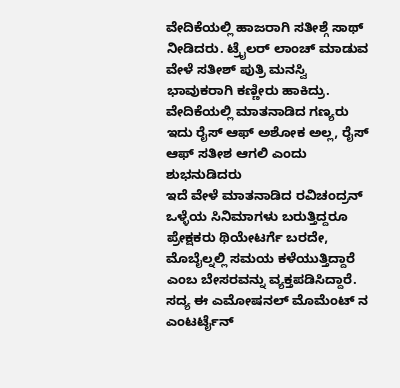ವೇದಿಕೆಯಲ್ಲಿ ಹಾಜರಾಗಿ ಸತೀಶ್ಗೆ ಸಾಥ್ ನೀಡಿದರು. ಟ್ರೈಲರ್ ಲಾಂಚ್ ಮಾಡುವ ವೇಳೆ ಸತೀಶ್ ಪುತ್ರಿ ಮನಸ್ವಿ ಭಾವುಕರಾಗಿ ಕಣ್ಣೀರು ಹಾಕಿದ್ರು. ವೇದಿಕೆಯಲ್ಲಿ ಮಾತನಾಡಿದ ಗಣ್ಯರು ಇದು ರೈಸ್ ಆಫ್ ಅಶೋಕ ಅಲ್ಲ, ರೈಸ್ ಆಫ್ ಸತೀಶ ಆಗಲಿ ಎಂದು ಶುಭನುಡಿದರು
ಇದೆ ವೇಳೆ ಮಾತನಾಡಿದ ರವಿಚಂದ್ರನ್ ಒಳ್ಳೆಯ ಸಿನಿಮಾಗಳು ಬರುತ್ತಿದ್ದರೂ ಪ್ರೇಕ್ಷಕರು ಥಿಯೇಟರ್ಗೆ ಬರದೇ, ಮೊಬೈಲ್ನಲ್ಲಿ ಸಮಯ ಕಳೆಯುತ್ತಿದ್ದಾರೆ ಎಂಬ ಬೇಸರವನ್ನು ವ್ಯಕ್ತಪಡಿಸಿದ್ದಾರೆ. ಸದ್ಯ ಈ ಎಮೋಷನಲ್ ಮೊಮೆಂಟ್ ನ ಎಂಟರ್ಟೈನ್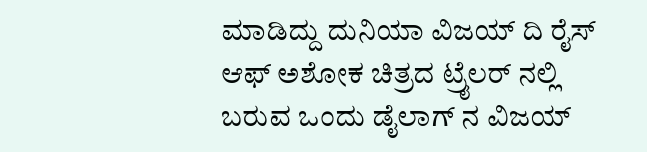ಮಾಡಿದ್ದು ದುನಿಯಾ ವಿಜಯ್ ದಿ ರೈಸ್ ಆಫ್ ಅಶೋಕ ಚಿತ್ರದ ಟ್ರೈಲರ್ ನಲ್ಲಿ ಬರುವ ಒಂದು ಡೈಲಾಗ್ ನ ವಿಜಯ್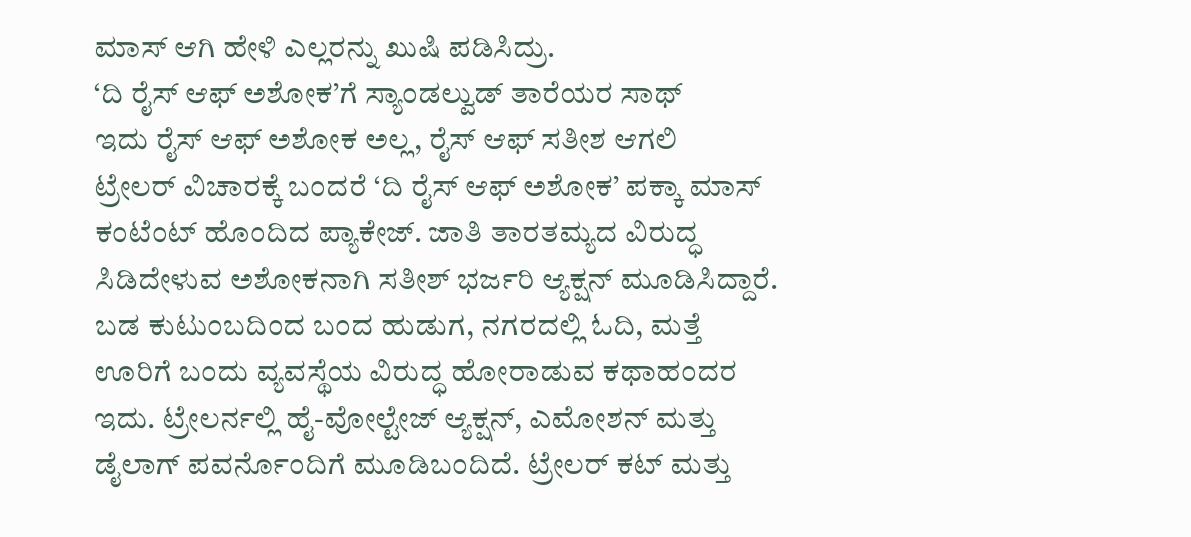ಮಾಸ್ ಆಗಿ ಹೇಳಿ ಎಲ್ಲರನ್ನು ಖುಷಿ ಪಡಿಸಿದ್ರು.
‘ದಿ ರೈಸ್ ಆಫ್ ಅಶೋಕ’ಗೆ ಸ್ಯಾಂಡಲ್ವುಡ್ ತಾರೆಯರ ಸಾಥ್
ಇದು ರೈಸ್ ಆಫ್ ಅಶೋಕ ಅಲ್ಲ, ರೈಸ್ ಆಫ್ ಸತೀಶ ಆಗಲಿ
ಟ್ರೇಲರ್ ವಿಚಾರಕ್ಕೆ ಬಂದರೆ ‘ದಿ ರೈಸ್ ಆಫ್ ಅಶೋಕ’ ಪಕ್ಕಾ ಮಾಸ್ ಕಂಟೆಂಟ್ ಹೊಂದಿದ ಪ್ಯಾಕೇಜ್. ಜಾತಿ ತಾರತಮ್ಯದ ವಿರುದ್ಧ ಸಿಡಿದೇಳುವ ಅಶೋಕನಾಗಿ ಸತೀಶ್ ಭರ್ಜರಿ ಆ್ಯಕ್ಷನ್ ಮೂಡಿಸಿದ್ದಾರೆ. ಬಡ ಕುಟುಂಬದಿಂದ ಬಂದ ಹುಡುಗ, ನಗರದಲ್ಲಿ ಓದಿ, ಮತ್ತೆ ಊರಿಗೆ ಬಂದು ವ್ಯವಸ್ಥೆಯ ವಿರುದ್ಧ ಹೋರಾಡುವ ಕಥಾಹಂದರ ಇದು. ಟ್ರೇಲರ್ನಲ್ಲಿ ಹೈ-ವೋಲ್ಟೇಜ್ ಆ್ಯಕ್ಷನ್, ಎಮೋಶನ್ ಮತ್ತು ಡೈಲಾಗ್ ಪವರ್ನೊಂದಿಗೆ ಮೂಡಿಬಂದಿದೆ. ಟ್ರೇಲರ್ ಕಟ್ ಮತ್ತು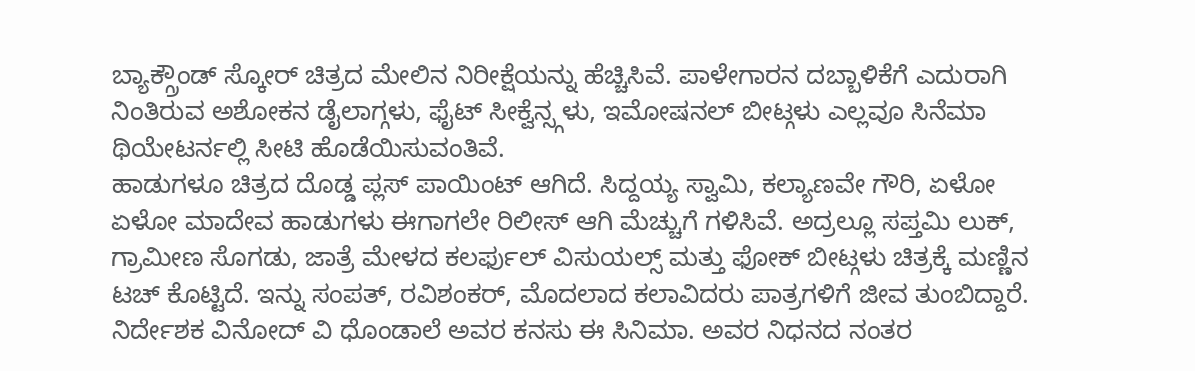ಬ್ಯಾಕ್ಗ್ರೌಂಡ್ ಸ್ಕೋರ್ ಚಿತ್ರದ ಮೇಲಿನ ನಿರೀಕ್ಷೆಯನ್ನು ಹೆಚ್ಚಿಸಿವೆ. ಪಾಳೇಗಾರನ ದಬ್ಬಾಳಿಕೆಗೆ ಎದುರಾಗಿ ನಿಂತಿರುವ ಅಶೋಕನ ಡೈಲಾಗ್ಗಳು, ಫೈಟ್ ಸೀಕ್ವೆನ್ಸ್ಗಳು, ಇಮೋಷನಲ್ ಬೀಟ್ಗಳು ಎಲ್ಲವೂ ಸಿನೆಮಾ ಥಿಯೇಟರ್ನಲ್ಲಿ ಸೀಟಿ ಹೊಡೆಯಿಸುವಂತಿವೆ.
ಹಾಡುಗಳೂ ಚಿತ್ರದ ದೊಡ್ಡ ಪ್ಲಸ್ ಪಾಯಿಂಟ್ ಆಗಿದೆ. ಸಿದ್ದಯ್ಯ ಸ್ವಾಮಿ, ಕಲ್ಯಾಣವೇ ಗೌರಿ, ಏಳೋ ಏಳೋ ಮಾದೇವ ಹಾಡುಗಳು ಈಗಾಗಲೇ ರಿಲೀಸ್ ಆಗಿ ಮೆಚ್ಚುಗೆ ಗಳಿಸಿವೆ. ಅದ್ರಲ್ಲೂ ಸಪ್ತಮಿ ಲುಕ್, ಗ್ರಾಮೀಣ ಸೊಗಡು, ಜಾತ್ರೆ ಮೇಳದ ಕಲರ್ಫುಲ್ ವಿಸುಯಲ್ಸ್ ಮತ್ತು ಫೋಕ್ ಬೀಟ್ಗಳು ಚಿತ್ರಕ್ಕೆ ಮಣ್ಣಿನ ಟಚ್ ಕೊಟ್ಟಿದೆ. ಇನ್ನು ಸಂಪತ್, ರವಿಶಂಕರ್, ಮೊದಲಾದ ಕಲಾವಿದರು ಪಾತ್ರಗಳಿಗೆ ಜೀವ ತುಂಬಿದ್ದಾರೆ. ನಿರ್ದೇಶಕ ವಿನೋದ್ ವಿ ಧೊಂಡಾಲೆ ಅವರ ಕನಸು ಈ ಸಿನಿಮಾ. ಅವರ ನಿಧನದ ನಂತರ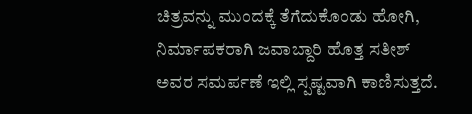ಚಿತ್ರವನ್ನು ಮುಂದಕ್ಕೆ ತೆಗೆದುಕೊಂಡು ಹೋಗಿ, ನಿರ್ಮಾಪಕರಾಗಿ ಜವಾಬ್ದಾರಿ ಹೊತ್ತ ಸತೀಶ್ ಅವರ ಸಮರ್ಪಣೆ ಇಲ್ಲಿ ಸ್ಪಷ್ಟವಾಗಿ ಕಾಣಿಸುತ್ತದೆ.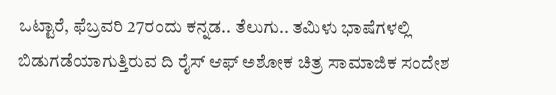ಒಟ್ಟಾರೆ, ಫೆಬ್ರವರಿ 27ರಂದು ಕನ್ನಡ.. ತೆಲುಗು.. ತಮಿಳು ಭಾಷೆಗಳಲ್ಲಿ ಬಿಡುಗಡೆಯಾಗುತ್ತಿರುವ ದಿ ರೈಸ್ ಆಫ್ ಅಶೋಕ ಚಿತ್ರ ಸಾಮಾಜಿಕ ಸಂದೇಶ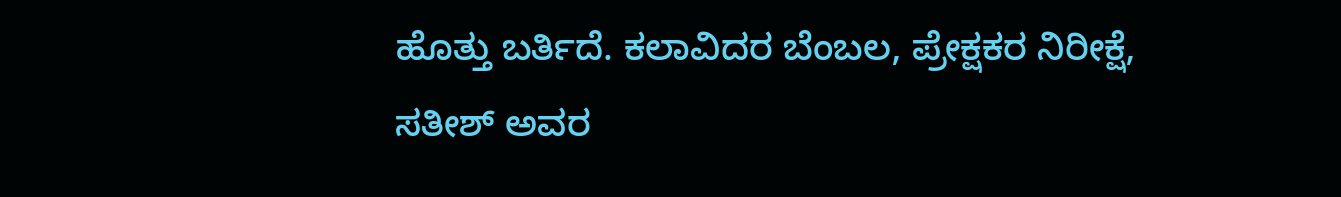ಹೊತ್ತು ಬರ್ತಿದೆ. ಕಲಾವಿದರ ಬೆಂಬಲ, ಪ್ರೇಕ್ಷಕರ ನಿರೀಕ್ಷೆ, ಸತೀಶ್ ಅವರ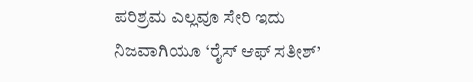ಪರಿಶ್ರಮ ಎಲ್ಲವೂ ಸೇರಿ ಇದು ನಿಜವಾಗಿಯೂ ‘ರೈಸ್ ಆಫ್ ಸತೀಶ್’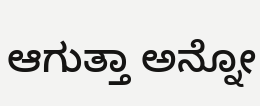ಆಗುತ್ತಾ ಅನ್ನೋ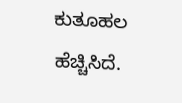ಕುತೂಹಲ ಹೆಚ್ಚಿಸಿದೆ.